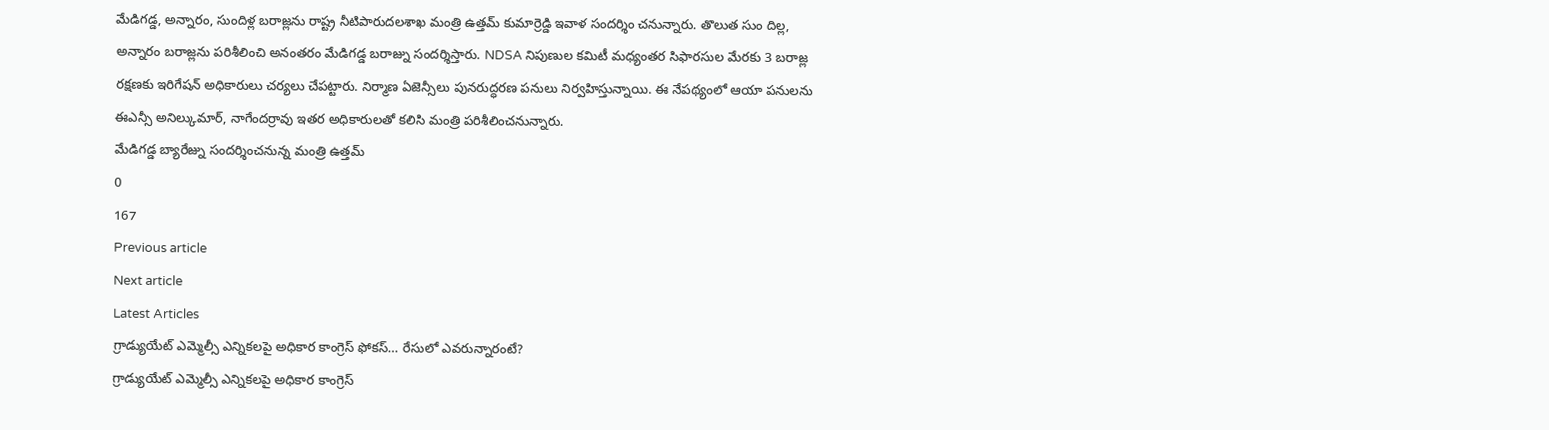మేడిగడ్డ, అన్నారం, సుందిళ్ల బరాజ్లను రాష్ట్ర నీటిపారుదలశాఖ మంత్రి ఉత్తమ్ కుమార్రెడ్డి ఇవాళ సందర్శిం చనున్నారు. తొలుత సుం దిల్ల, అన్నారం బరాజ్లను పరిశీలించి అనంతరం మేడిగడ్డ బరాజ్ను సందర్శిస్తారు. NDSA నిపుణుల కమిటీ మధ్యంతర సిఫారసుల మేరకు 3 బరాజ్ల రక్షణకు ఇరిగేషన్ అధికారులు చర్యలు చేపట్టారు. నిర్మాణ ఏజెన్సీలు పునరుద్ధరణ పనులు నిర్వహిస్తున్నాయి. ఈ నేపథ్యంలో ఆయా పనులను ఈఎన్సీ అనిల్కుమార్, నాగేందర్రావు ఇతర అధికారులతో కలిసి మంత్రి పరిశీలించనున్నారు.
మేడిగడ్డ బ్యారేజ్ను సందర్శించనున్న మంత్రి ఉత్తమ్
0
167
Previous article
Next article
Latest Articles
గ్రాడ్యుయేట్ ఎమ్మెల్సీ ఎన్నికలపై అధికార కాంగ్రెస్ ఫోకస్… రేసులో ఎవరున్నారంటే?
గ్రాడ్యుయేట్ ఎమ్మెల్సీ ఎన్నికలపై అధికార కాంగ్రెస్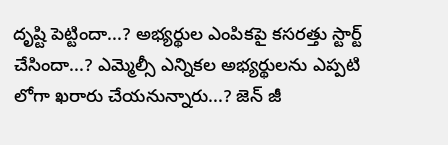దృష్టి పెట్టిందా...? అభ్యర్థుల ఎంపికపై కసరత్తు స్టార్ట్ చేసిందా...? ఎమ్మెల్సీ ఎన్నికల అభ్యర్థులను ఎప్పటి లోగా ఖరారు చేయనున్నారు...? జెన్ జీ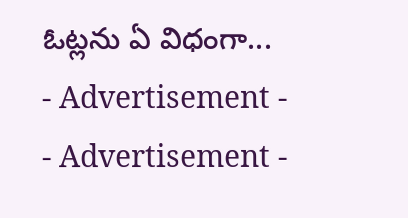ఓట్లను ఏ విధంగా...
- Advertisement -
- Advertisement -